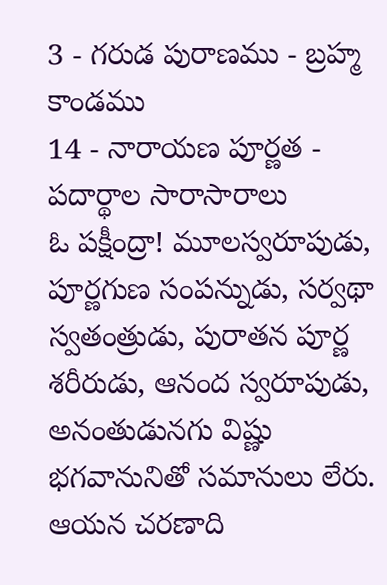3 - గరుడ పురాణము - బ్రహ్మ కాండము
14 - నారాయణ పూర్ణత - పదార్థాల సారాసారాలు
ఓ పక్షీంద్రా! మూలస్వరూపుడు, పూర్ణగుణ సంపన్నుడు, సర్వథా స్వతంత్రుడు, పురాతన పూర్ణ శరీరుడు, ఆనంద స్వరూపుడు, అనంతుడునగు విష్ణు భగవానునితో సమానులు లేరు. ఆయన చరణాది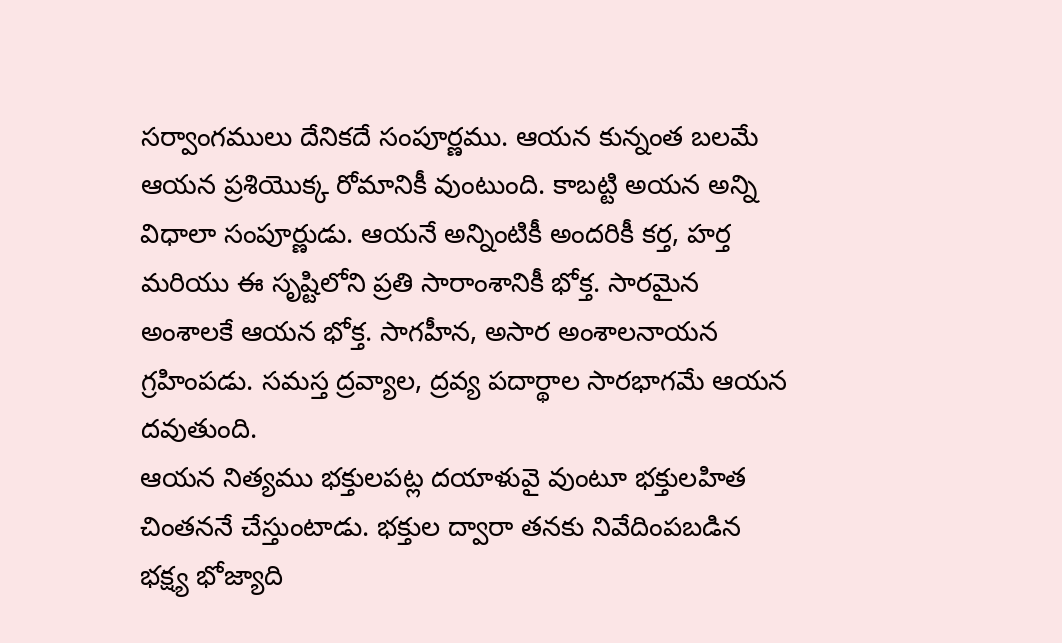సర్వాంగములు దేనికదే సంపూర్ణము. ఆయన కున్నంత బలమే ఆయన ప్రశియొక్క రోమానికీ వుంటుంది. కాబట్టి అయన అన్ని విధాలా సంపూర్ణుడు. ఆయనే అన్నింటికీ అందరికీ కర్త, హర్త మరియు ఈ సృష్టిలోని ప్రతి సారాంశానికీ భోక్త. సారమైన అంశాలకే ఆయన భోక్త. సాగహీన, అసార అంశాలనాయన గ్రహింపడు. సమస్త ద్రవ్యాల, ద్రవ్య పదార్థాల సారభాగమే ఆయన దవుతుంది.
ఆయన నిత్యము భక్తులపట్ల దయాళువై వుంటూ భక్తులహిత చింతననే చేస్తుంటాడు. భక్తుల ద్వారా తనకు నివేదింపబడిన భక్ష్య భోజ్యాది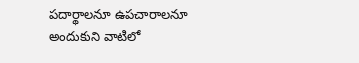పదార్థాలనూ ఉపచారాలనూ అందుకుని వాటిలో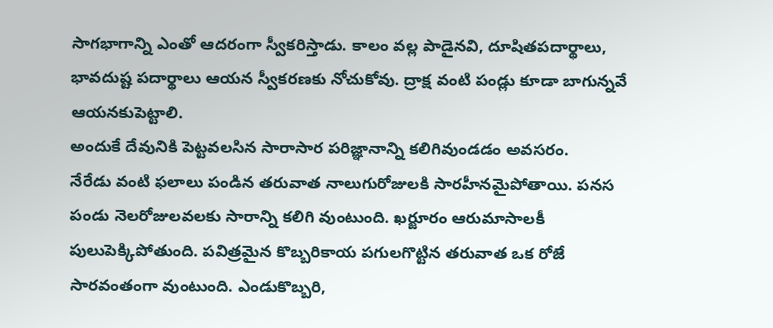సాగభాగాన్ని ఎంతో ఆదరంగా స్వీకరిస్తాడు. కాలం వల్ల పాడైనవి, దూషితపదార్థాలు, భావదుష్ట పదార్థాలు ఆయన స్వీకరణకు నోచుకోవు. ద్రాక్ష వంటి పండ్లు కూడా బాగున్నవే ఆయనకుపెట్టాలి.
అందుకే దేవునికి పెట్టవలసిన సారాసార పరిజ్ఞానాన్ని కలిగివుండడం అవసరం.
నేరేడు వంటి ఫలాలు పండిన తరువాత నాలుగురోజులకి సారహీనమైపోతాయి. పనస పండు నెలరోజులవలకు సారాన్ని కలిగి వుంటుంది. ఖర్జూరం ఆరుమాసాలకీ పులుపెక్కిపోతుంది. పవిత్రమైన కొబ్బరికాయ పగులగొట్టిన తరువాత ఒక రోజే సారవంతంగా వుంటుంది. ఎండుకొబ్బరి,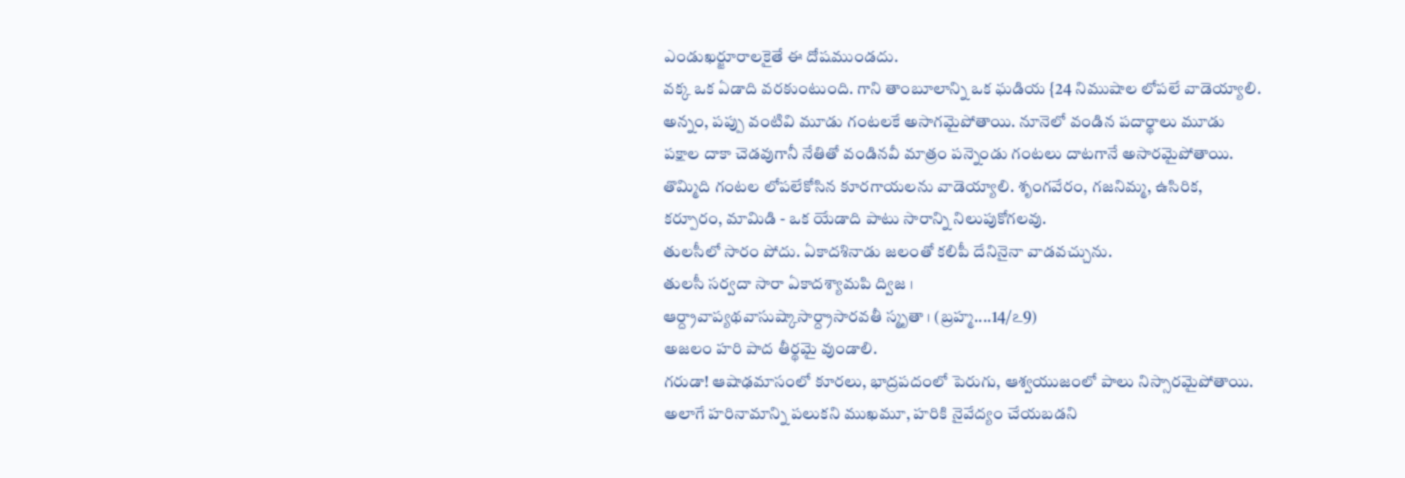ఎండుఖర్జూరాలకైతే ఈ దోషముండదు.
వక్క ఒక ఏడాది వరకుంటుంది. గాని తాంబూలాన్ని ఒక ఘడియ {24 నిముషాల లోపలే వాడెయ్యాలి. అన్నం, పప్పు వంటివి మూడు గంటలకే అసాగమైపోతాయి. నూనెలో వండిన పదార్థాలు మూడు పక్షాల దాకా చెడవుగానీ నేతితో వండినవీ మాత్రం పన్నెండు గంటలు దాటగానే అసారమైపోతాయి. తొమ్మిది గంటల లోపలేకోసిన కూరగాయలను వాడెయ్యాలి. శృంగవేరం, గజనిమ్మ, ఉసిరిక, కర్పూరం, మామిడి - ఒక యేడాది పాటు సారాన్ని నిలుపుకోగలవు.
తులసీలో సారం పోదు. ఏకాదశినాడు జలంతో కలిపీ దేనినైనా వాడవచ్చును.
తులసీ సర్వదా సారా ఏకాదశ్యామపి ద్విజ ।
ఆర్ద్రావాప్యథవాసుష్కాసార్ద్రాసారవతీ స్మృతా । (బ్రహ్మ....14/ఽ9)
అజలం హరి పాద తీర్థమై వుండాలి.
గరుడా! ఆషాఢమాసంలో కూరలు, భాద్రపదంలో పెరుగు, ఆశ్వయుజంలో పాలు నిస్సారమైపోతాయి. అలాగే హరినామాన్ని పలుకని ముఖమూ, హరికి నైవేద్యం చేయబడని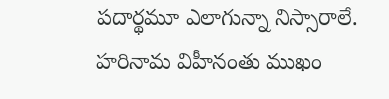పదార్థమూ ఎలాగున్నా నిస్సారాలే.
హరినామ విహీనంతు ముఖం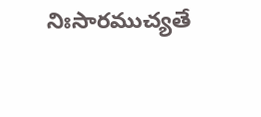నిఃసారముచ్యతే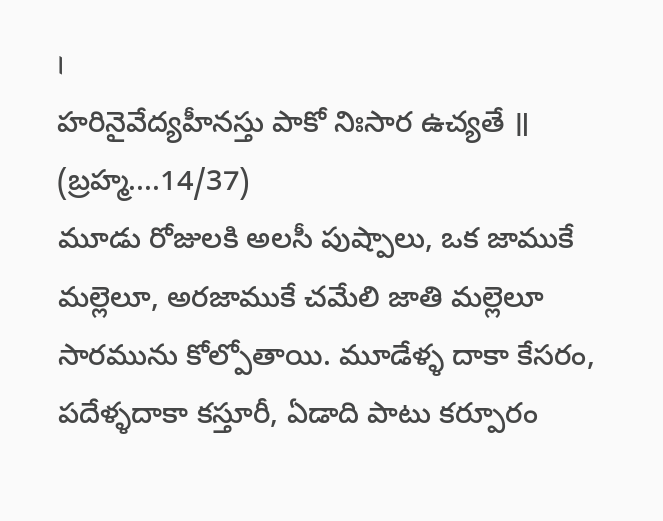।
హరినైవేద్యహీనస్తు పాకో నిఃసార ఉచ్యతే ॥ (బ్రహ్మ....14/37)
మూడు రోజులకి అలసీ పుష్పాలు, ఒక జాముకే మల్లెలూ, అరజాముకే చమేలి జాతి మల్లెలూ సారమును కోల్పోతాయి. మూడేళ్ళ దాకా కేసరం, పదేళ్ళదాకా కస్తూరీ, ఏడాది పాటు కర్పూరం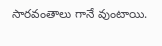సారవంతాలు గానే వుంటాయి.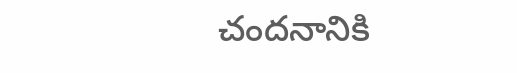చందనానికి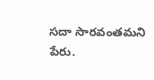సదా సారవంతమని పేరు.